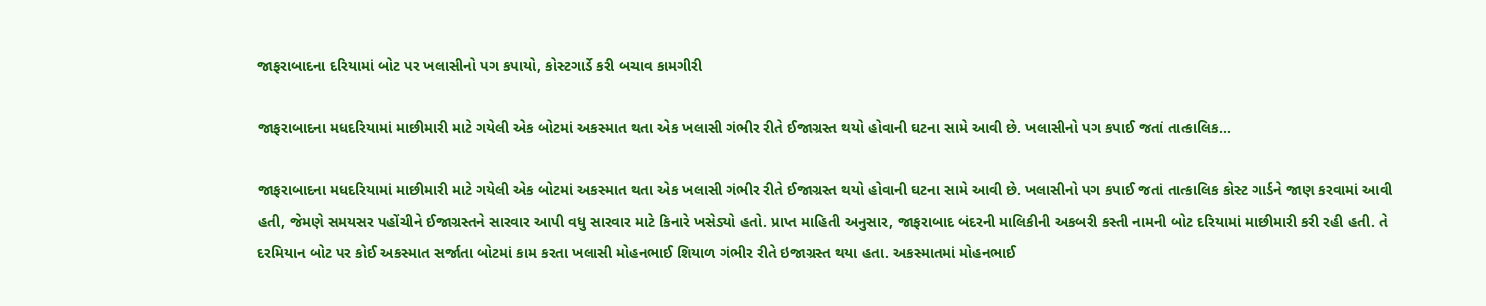જાફરાબાદના દરિયામાં બોટ પર ખલાસીનો પગ કપાયો, કોસ્ટગાર્ડે કરી બચાવ કામગીરી

જાફરાબાદના મધદરિયામાં માછીમારી માટે ગયેલી એક બોટમાં અકસ્માત થતા એક ખલાસી ગંભીર રીતે ઈજાગ્રસ્ત થયો હોવાની ઘટના સામે આવી છે. ખલાસીનો પગ કપાઈ જતાં તાત્કાલિક…

જાફરાબાદના મધદરિયામાં માછીમારી માટે ગયેલી એક બોટમાં અકસ્માત થતા એક ખલાસી ગંભીર રીતે ઈજાગ્રસ્ત થયો હોવાની ઘટના સામે આવી છે. ખલાસીનો પગ કપાઈ જતાં તાત્કાલિક કોસ્ટ ગાર્ડને જાણ કરવામાં આવી હતી, જેમણે સમયસર પહોંચીને ઈજાગ્રસ્તને સારવાર આપી વધુ સારવાર માટે કિનારે ખસેડ્યો હતો. પ્રાપ્ત માહિતી અનુસાર, જાફરાબાદ બંદરની માલિકીની અકબરી કસ્તી નામની બોટ દરિયામાં માછીમારી કરી રહી હતી. તે દરમિયાન બોટ પર કોઈ અકસ્માત સર્જાતા બોટમાં કામ કરતા ખલાસી મોહનભાઈ શિયાળ ગંભીર રીતે ઇજાગ્રસ્ત થયા હતા. અકસ્માતમાં મોહનભાઈ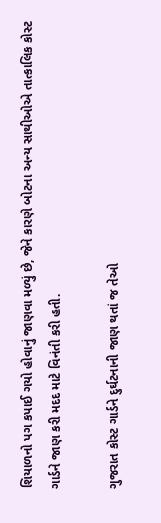શિયાળનો પગ કપાઈ ગયો હોવાનું જાણવા મળ્યું છે, જેને કારણે બોટના અન્ય સાથીઓએ તાત્કાલિક કોસ્ટ ગાર્ડને જાણ કરી મદદ માટે વિનંતી કરી હતી.

ગુજરાત કોસ્ટ ગાર્ડને દુર્ઘટનાની જાણ થતાં જ તેઓ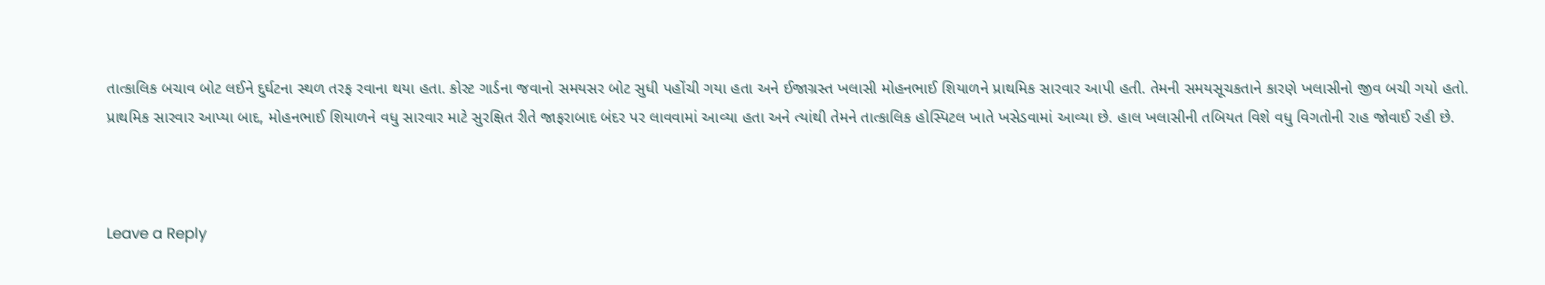તાત્કાલિક બચાવ બોટ લઈને દુર્ઘટના સ્થળ તરફ રવાના થયા હતા. કોસ્ટ ગાર્ડના જવાનો સમયસર બોટ સુધી પહોંચી ગયા હતા અને ઈજાગ્રસ્ત ખલાસી મોહનભાઈ શિયાળને પ્રાથમિક સારવાર આપી હતી. તેમની સમયસૂચકતાને કારણે ખલાસીનો જીવ બચી ગયો હતો.
પ્રાથમિક સારવાર આપ્યા બાદ, મોહનભાઈ શિયાળને વધુ સારવાર માટે સુરક્ષિત રીતે જાફરાબાદ બંદર પર લાવવામાં આવ્યા હતા અને ત્યાંથી તેમને તાત્કાલિક હોસ્પિટલ ખાતે ખસેડવામાં આવ્યા છે. હાલ ખલાસીની તબિયત વિશે વધુ વિગતોની રાહ જોવાઈ રહી છે.



Leave a Reply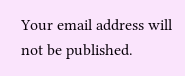Your email address will not be published.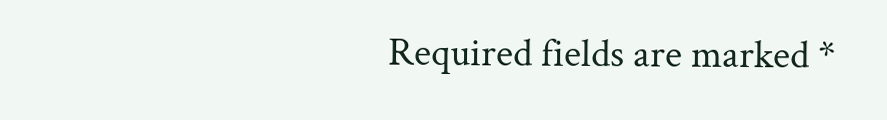Required fields are marked *